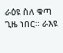ራዕዩ ስለ ቁጣ ጊዜ ነበር። ራእዩ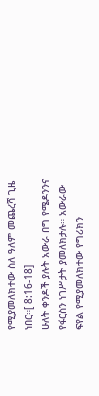የሚያመለክተው ስለ ዓለም መጨረሻ ጊዜ ነበር።[ 8:16-18]
ሁለት ቀንዶች ያሉት አውራ በግ የሜዶንንና የፋርስን ነገሥታት ያመለክታሉ። አውራው ፍየል የሚያመለክተው የግሪክን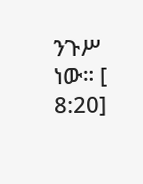ንጉሥ ነው። [ 8:20]